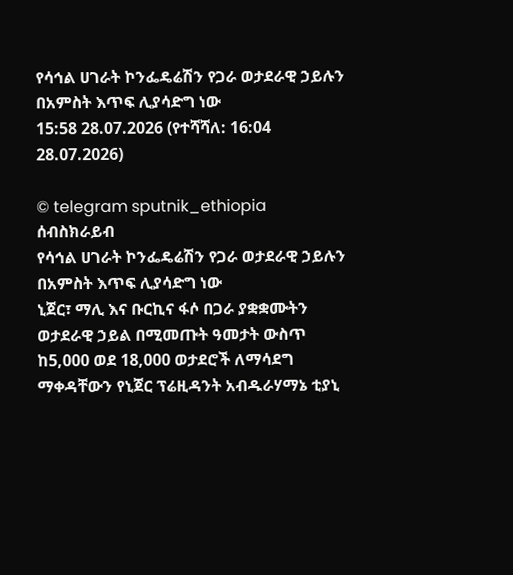የሳኅል ሀገራት ኮንፌዴሬሽን የጋራ ወታደራዊ ኃይሉን በአምስት እጥፍ ሊያሳድግ ነው
15:58 28.07.2026 (የተሻሻለ: 16:04 28.07.2026)

© telegram sputnik_ethiopia
ሰብስክራይብ
የሳኅል ሀገራት ኮንፌዴሬሽን የጋራ ወታደራዊ ኃይሉን በአምስት እጥፍ ሊያሳድግ ነው
ኒጀር፣ ማሊ እና ቡርኪና ፋሶ በጋራ ያቋቋሙትን ወታደራዊ ኃይል በሚመጡት ዓመታት ውስጥ ከ5,000 ወደ 18,000 ወታደሮች ለማሳደግ ማቀዳቸውን የኒጀር ፕሬዚዳንት አብዱራሃማኔ ቲያኒ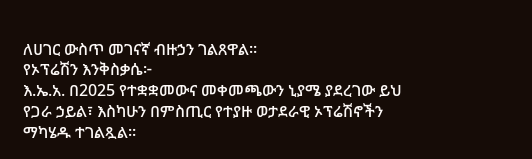ለሀገር ውስጥ መገናኛ ብዙኃን ገልጸዋል።
የኦፕሬሽን እንቅስቃሴ፦
እ.ኤ.አ. በ2025 የተቋቋመውና መቀመጫውን ኒያሜ ያደረገው ይህ የጋራ ኃይል፣ እስካሁን በምስጢር የተያዙ ወታደራዊ ኦፕሬሽኖችን ማካሄዱ ተገልጿል።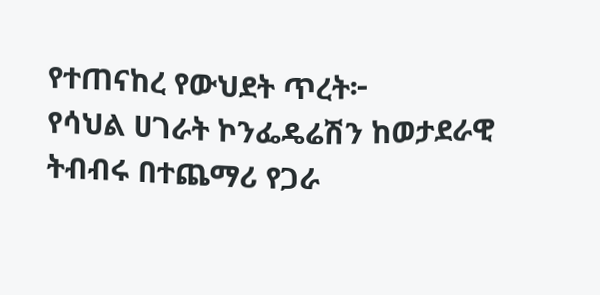የተጠናከረ የውህደት ጥረት፦
የሳህል ሀገራት ኮንፌዴሬሽን ከወታደራዊ ትብብሩ በተጨማሪ የጋራ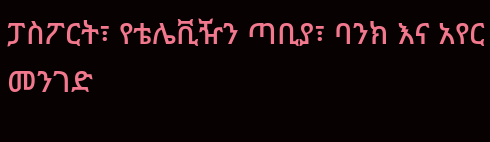ፓስፖርት፣ የቴሌቪዥን ጣቢያ፣ ባንክ እና አየር መንገድ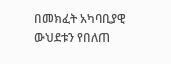በመክፈት አካባቢያዊ ውህደቱን የበለጠ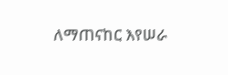ለማጠናከር እየሠራ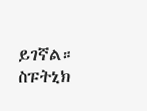ይገኛል።
ስፑትኒክ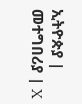ኢትዮጵያ | መተግበሪያ | X